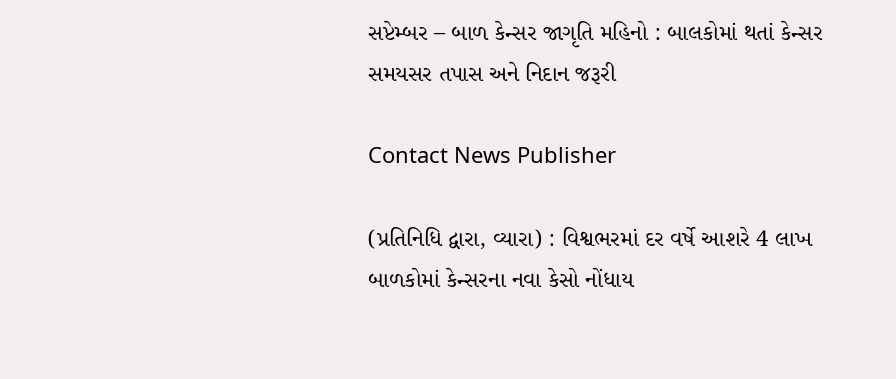સપ્ટેમ્બર – બાળ કેન્સર જાગૃતિ મહિનો : બાલકોમાં થતાં કેન્સર સમયસર તપાસ અને નિદાન જરૂરી

Contact News Publisher

(પ્રતિનિધિ દ્વારા, વ્યારા) : વિશ્વભરમાં દર વર્ષે આશરે 4 લાખ બાળકોમાં કેન્સરના નવા કેસો નોંધાય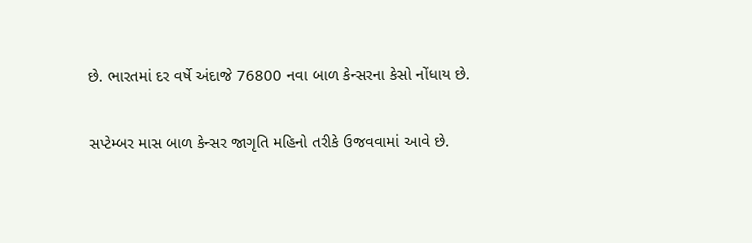છે. ભારતમાં દર વર્ષે અંદાજે 76800 નવા બાળ કેન્સરના કેસો નોંધાય છે.

સપ્ટેમ્બર માસ બાળ કેન્સર જાગૃતિ મહિનો તરીકે ઉજવવામાં આવે છે.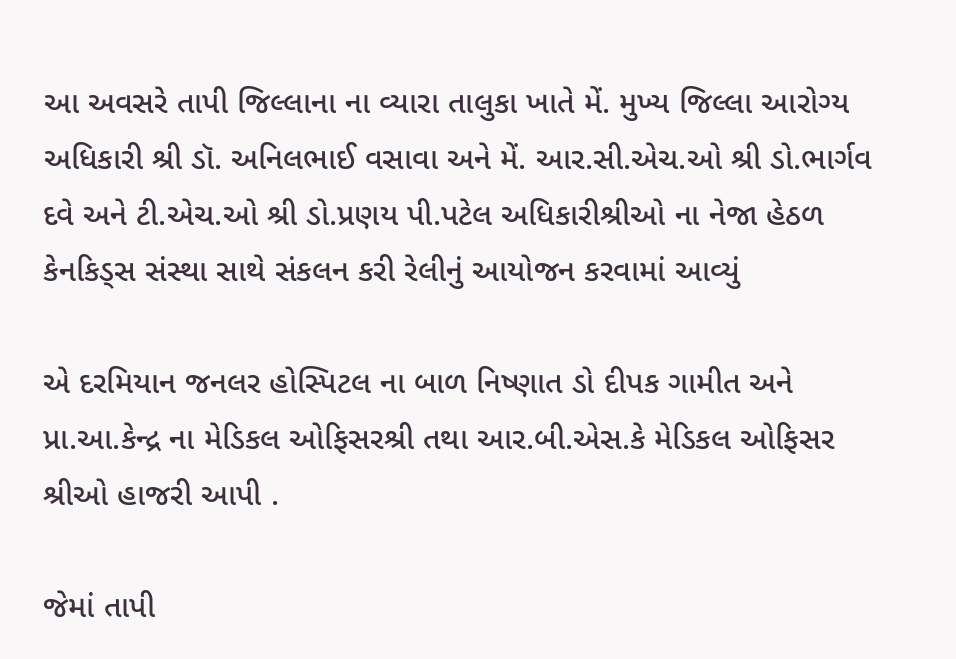આ અવસરે તાપી જિલ્લાના ના વ્યારા તાલુકા ખાતે મેં. મુખ્ય જિલ્લા આરોગ્ય અધિકારી શ્રી ડૉ. અનિલભાઈ વસાવા અને મેં. આર.સી.એચ.ઓ શ્રી ડો.ભાર્ગવ દવે અને ટી.એચ.ઓ શ્રી ડો.પ્રણય પી.પટેલ અધિકારીશ્રીઓ ના નેજા હેઠળ કેનકિડ્સ સંસ્થા સાથે સંકલન કરી રેલીનું આયોજન કરવામાં આવ્યું

એ દરમિયાન જનલર હોસ્પિટલ ના બાળ નિષ્ણાત ડો દીપક ગામીત અને પ્રા.આ.કેન્દ્ર ના મેડિકલ ઓફિસરશ્રી તથા આર.બી.એસ.કે મેડિકલ ઓફિસર શ્રીઓ હાજરી આપી .

જેમાં તાપી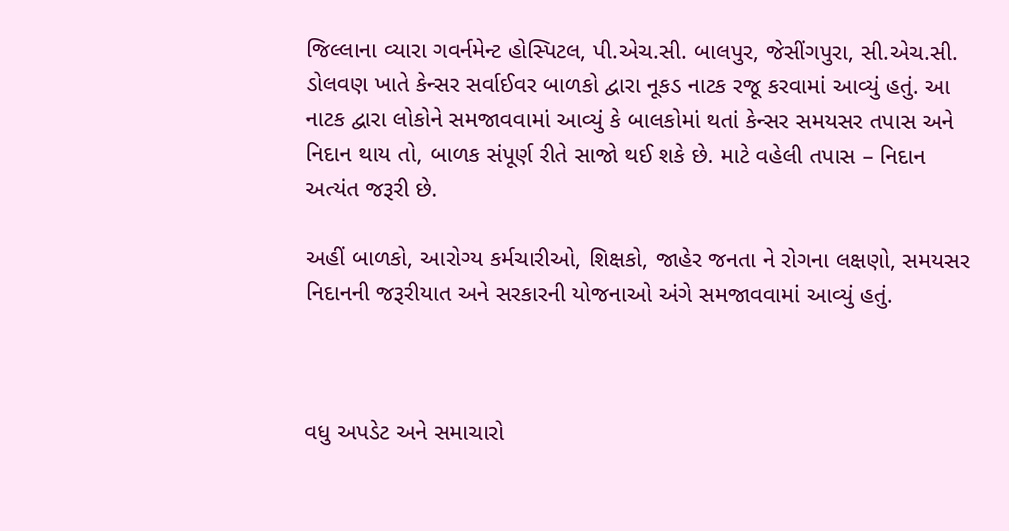જિલ્લાના વ્યારા ગવર્નમેન્ટ હોસ્પિટલ, પી.એચ.સી. બાલપુર, જેસીંગપુરા, સી.એચ.સી. ડોલવણ ખાતે કેન્સર સર્વાઈવર બાળકો દ્વારા નૂકડ નાટક રજૂ કરવામાં આવ્યું હતું. આ નાટક દ્વારા લોકોને સમજાવવામાં આવ્યું કે બાલકોમાં થતાં કેન્સર સમયસર તપાસ અને નિદાન થાય તો, બાળક સંપૂર્ણ રીતે સાજો થઈ શકે છે. માટે વહેલી તપાસ – નિદાન અત્યંત જરૂરી છે.

અહીં બાળકો, આરોગ્ય કર્મચારીઓ, શિક્ષકો, જાહેર જનતા ને રોગના લક્ષણો, સમયસર નિદાનની જરૂરીયાત અને સરકારની યોજનાઓ અંગે સમજાવવામાં આવ્યું હતું.



વધુ અપડેટ અને સમાચારો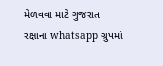મેળવવા માટે ગુજરાત રક્ષાના whatsapp ગ્રુપમાં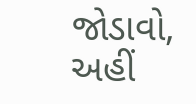જોડાવો, અહીં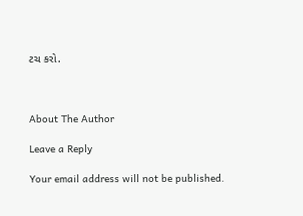ટચ કરો.



About The Author

Leave a Reply

Your email address will not be published.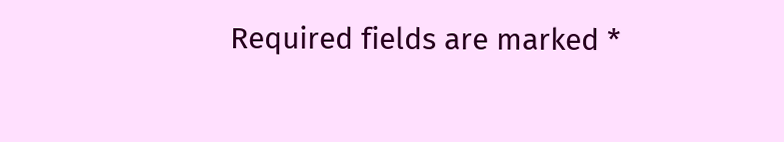Required fields are marked *